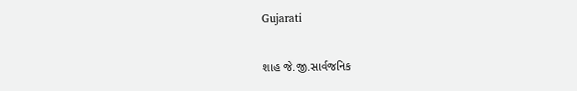Gujarati

શાહ જે.જી.સાર્વજનિક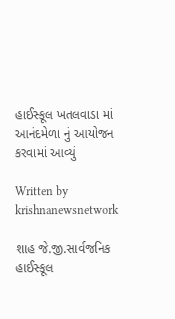હાઈસ્કૂલ ખતલવાડા માં આનંદમેળા નું આયોજન કરવામાં આવ્યું

Written by krishnanewsnetwork

શાહ જે.જી.સાર્વજનિક હાઈસ્કૂલ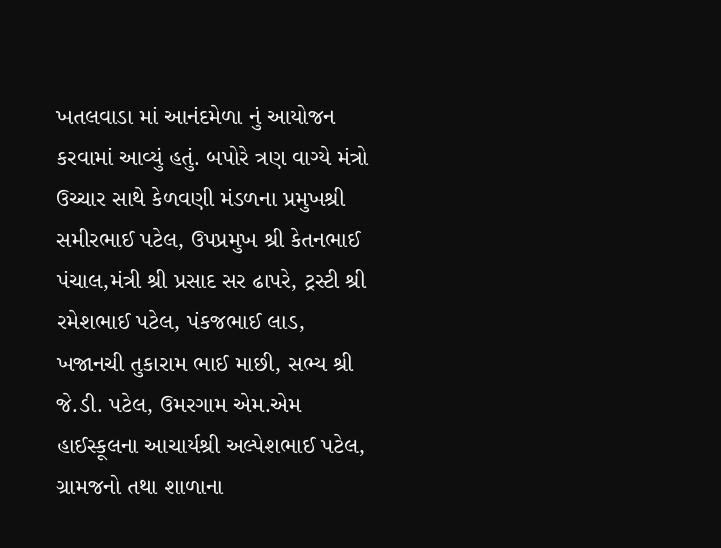ખતલવાડા માં આનંદમેળા નું આયોજન કરવામાં આવ્યું હતું. બપોરે ત્રણ વાગ્યે મંત્રો ઉચ્ચાર સાથે કેળવણી મંડળના પ્રમુખશ્રી સમીરભાઈ પટેલ, ઉપપ્રમુખ શ્રી કેતનભાઈ પંચાલ,મંત્રી શ્રી પ્રસાદ સર ઢાપરે, ટ્રસ્ટી શ્રી રમેશભાઈ પટેલ, પંકજભાઈ લાડ, ખજાનચી તુકારામ ભાઈ માછી, સભ્ય શ્રી જે.ડી. પટેલ, ઉમરગામ એમ.એમ હાઈસ્કૂલના આચાર્યશ્રી અલ્પેશભાઈ પટેલ, ગ્રામજનો તથા શાળાના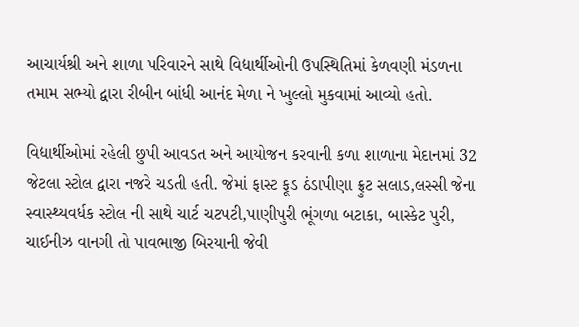આચાર્યશ્રી અને શાળા પરિવારને સાથે વિદ્યાર્થીઓની ઉપસ્થિતિમાં કેળવણી મંડળના તમામ સભ્યો દ્વારા રીબીન બાંધી આનંદ મેળા ને ખુલ્લો મુકવામાં આવ્યો હતો.

વિદ્યાર્થીઓમાં રહેલી છુપી આવડત અને આયોજન કરવાની કળા શાળાના મેદાનમાં 32 જેટલા સ્ટોલ દ્વારા નજરે ચડતી હતી. જેમાં ફાસ્ટ ફૂડ ઠંડાપીણા ફ્રુટ સલાડ,લસ્સી જેના સ્વાસ્થ્યવર્ધક સ્ટોલ ની સાથે ચાર્ટ ચટપટી,પાણીપુરી ભૂંગળા બટાકા, બાસ્કેટ પુરી, ચાઈનીઝ વાનગી તો પાવભાજી બિરયાની જેવી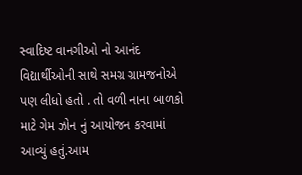સ્વાદિષ્ટ વાનગીઓ નો આનંદ વિદ્યાર્થીઓની સાથે સમગ્ર ગ્રામજનોએ પણ લીધો હતો . તો વળી નાના બાળકો માટે ગેમ ઝોન નું આયોજન કરવામાં આવ્યું હતું.આમ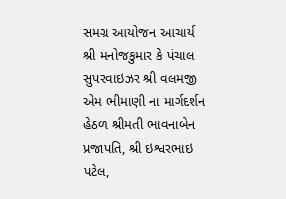સમગ્ર આયોજન આચાર્ય શ્રી મનોજકુમાર કે પંચાલ સુપરવાઇઝર શ્રી વલમજી એમ ભીમાણી ના માર્ગદર્શન હેઠળ શ્રીમતી ભાવનાબેન પ્રજાપતિ, શ્રી ઇશ્વરભાઇ પટેલ,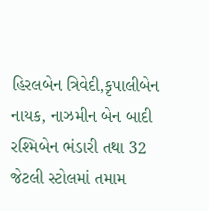હિરલબેન ત્રિવેદી,કૃપાલીબેન નાયક, નાઝમીન બેન બાદી રશ્મિબેન ભંડારી તથા 32 જેટલી સ્ટોલમાં તમામ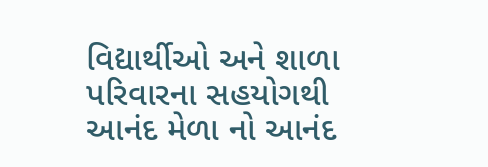વિદ્યાર્થીઓ અને શાળા પરિવારના સહયોગથી આનંદ મેળા નો આનંદ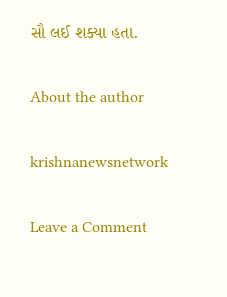સૌ લઈ શક્યા હતા.

About the author

krishnanewsnetwork

Leave a Comment